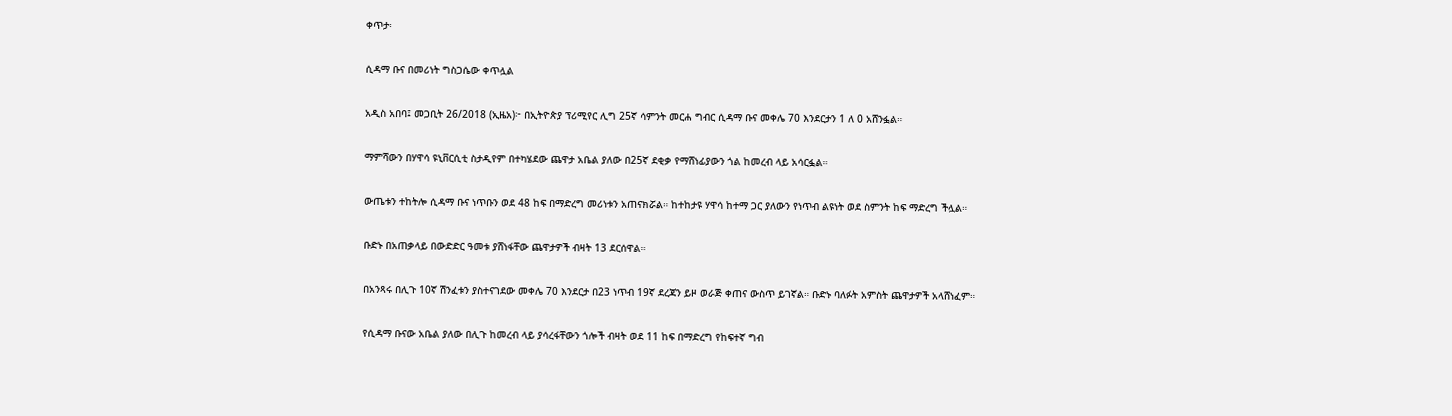ቀጥታ፡

ሲዳማ ቡና በመሪነት ግስጋሴው ቀጥሏል

አዲስ አበባ፤ መጋቢት 26/2018 (ኢዜአ)፦ በኢትዮጵያ ፕሪሚየር ሊግ 25ኛ ሳምንት መርሐ ግብር ሲዳማ ቡና መቀሌ 70 እንደርታን 1 ለ 0 አሸንፏል።

ማምሻውን በሃዋሳ ዩኒቨርሲቲ ስታዲየም በተካሄደው ጨዋታ አቤል ያለው በ25ኛ ደቂቃ የማሸነፊያውን ጎል ከመረብ ላይ አሳርፏል።

ውጤቱን ተከትሎ ሲዳማ ቡና ነጥቡን ወደ 48 ከፍ በማድረግ መሪነቱን አጠናክሯል። ከተከታዩ ሃዋሳ ከተማ ጋር ያለውን የነጥብ ልዩነት ወደ ስምንት ከፍ ማድረግ ችሏል።

ቡድኑ በአጠቃላይ በውድድር ዓመቱ ያሸነፋቸው ጨዋታዎች ብዛት 13 ደርሰዋል።

በአንጻሩ በሊጉ 10ኛ ሽንፈቱን ያስተናገደው መቀሌ 70 እንደርታ በ23 ነጥብ 19ኛ ደረጃን ይዞ ወራጅ ቀጠና ውስጥ ይገኛል። ቡድኑ ባለፉት አምስት ጨዋታዎች አላሸነፈም።

የሲዳማ ቡናው አቤል ያለው በሊጉ ከመረብ ላይ ያሳረፋቸውን ጎሎች ብዛት ወደ 11 ከፍ በማድረግ የከፍተኛ ግብ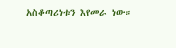አስቆጣሪነቱን እየመራ ነው።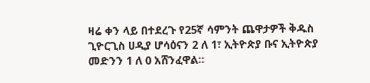ዛሬ ቀን ላይ በተደረጉ የ25ኛ ሳምንት ጨዋታዎች ቅዱስ ጊዮርጊስ ሀዲያ ሆሳዕናን 2 ለ 1፣ ኢትዮጵያ ቡና ኢትዮጵያ መድንን 1 ለ 0 አሸንፈዋል።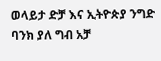ወላይታ ድቻ እና ኢትዮጵያ ንግድ ባንክ ያለ ግብ አቻ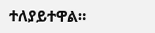ተለያይተዋል።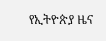የኢትዮጵያ ዜና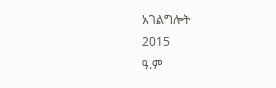አገልግሎት
2015
ዓ.ም